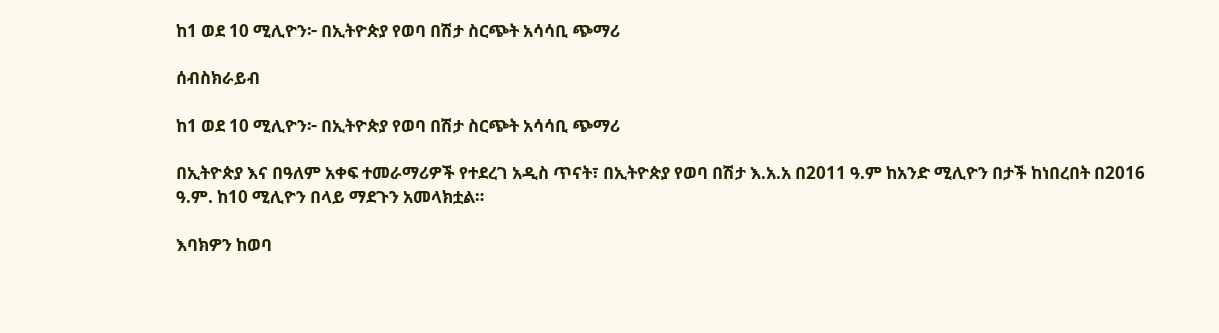ከ1 ወደ 10 ሚሊዮን፦ በኢትዮጵያ የወባ በሽታ ስርጭት አሳሳቢ ጭማሪ

ሰብስክራይብ

ከ1 ወደ 10 ሚሊዮን፦ በኢትዮጵያ የወባ በሽታ ስርጭት አሳሳቢ ጭማሪ

በኢትዮጵያ እና በዓለም አቀፍ ተመራማሪዎች የተደረገ አዲስ ጥናት፣ በኢትዮጵያ የወባ በሽታ እ.አ.አ በ2011 ዓ.ም ከአንድ ሚሊዮን በታች ከነበረበት በ2016 ዓ.ም. ከ10 ሚሊዮን በላይ ማደጉን አመላክቷል።

እባክዎን ከወባ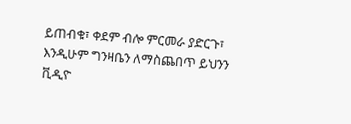ይጠብቁ፣ ቀደም ብሎ ምርመራ ያድርጉ፣ እንዲሁም ግንዛቤን ለማስጨበጥ ይህንን ቪዲዮ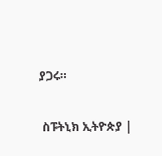ያጋሩ።

 ስፑትኒክ ኢትዮጵያ |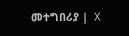መተግበሪያ |  X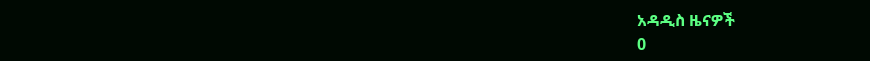አዳዲስ ዜናዎች
0